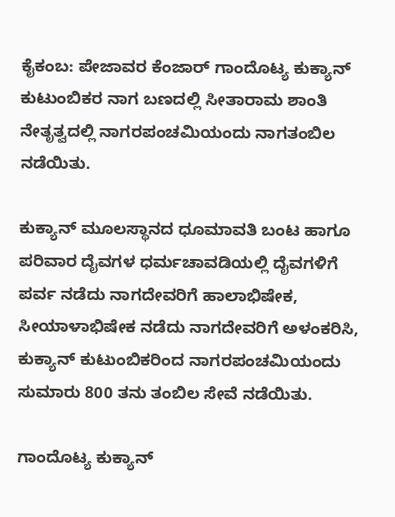ಕೈಕಂಬ: ಪೇಜಾವರ ಕೆಂಜಾರ್ ಗಾಂದೊಟ್ಯ ಕುಕ್ಯಾನ್ ಕುಟುಂಬಿಕರ ನಾಗ ಬಣದಲ್ಲಿ ಸೀತಾರಾಮ ಶಾಂತಿ ನೇತೃತ್ವದಲ್ಲಿ ನಾಗರಪಂಚಮಿಯಂದು ನಾಗತಂಬಿಲ ನಡೆಯಿತು.

ಕುಕ್ಯಾನ್‌ ಮೂಲಸ್ಥಾನದ ಧೂಮಾವತಿ ಬಂಟ ಹಾಗೂ ಪರಿವಾರ ದೈವಗಳ ಧರ್ಮಚಾವಡಿಯಲ್ಲಿ ದೈವಗಳಿಗೆ ಪರ್ವ ನಡೆದು ನಾಗದೇವರಿಗೆ ಹಾಲಾಭಿಷೇಕ, ಸೀಯಾಳಾಭಿಷೇಕ ನಡೆದು ನಾಗದೇವರಿಗೆ ಅಳಂಕರಿಸಿ, ಕುಕ್ಯಾನ್ ಕುಟುಂಬಿಕರಿಂದ ನಾಗರಪಂಚಮಿಯಂದು ಸುಮಾರು 800 ತನು ತಂಬಿಲ ಸೇವೆ ನಡೆಯಿತು.

ಗಾಂದೊಟ್ಯ ಕುಕ್ಯಾನ್‌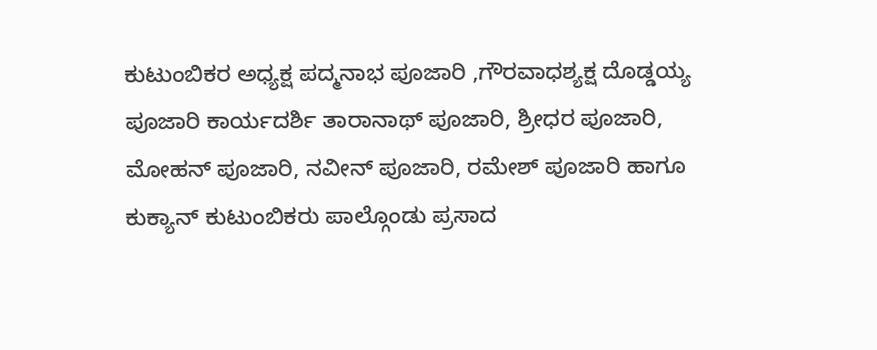ಕುಟುಂಬಿಕರ ಅಧ್ಯಕ್ಷ ಪದ್ಮನಾಭ ಪೂಜಾರಿ ,ಗೌರವಾಧಶ್ಯಕ್ಷ ದೊಡ್ಡಯ್ಯ ಪೂಜಾರಿ ಕಾರ್ಯದರ್ಶಿ ತಾರಾನಾಥ್ ಪೂಜಾರಿ, ಶ್ರೀಧರ ಪೂಜಾರಿ, ಮೋಹನ್ ಪೂಜಾರಿ, ನವೀನ್ ಪೂಜಾರಿ, ರಮೇಶ್ ಪೂಜಾರಿ ಹಾಗೂ ಕುಕ್ಯಾನ್ ಕುಟುಂಬಿಕರು ಪಾಲ್ಗೊಂಡು ಪ್ರಸಾದ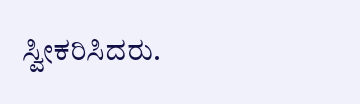ಸ್ವೀಕರಿಸಿದರು.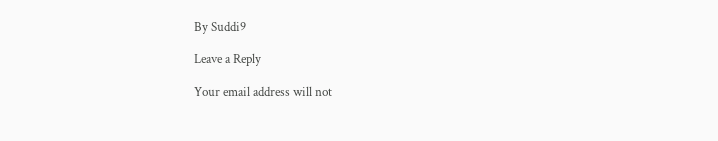By Suddi9

Leave a Reply

Your email address will not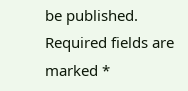be published. Required fields are marked *